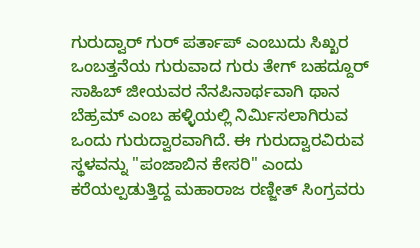ಗುರುದ್ವಾರ್ ಗುರ್ ಪರ್ತಾಪ್ ಎಂಬುದು ಸಿಖ್ಖರ ಒಂಬತ್ತನೆಯ ಗುರುವಾದ ಗುರು ತೇಗ್ ಬಹದ್ದೂರ್ ಸಾಹಿಬ್ ಜೀಯವರ ನೆನಪಿನಾರ್ಥವಾಗಿ ಥಾನ ಬೆಹ್ರಮ್ ಎಂಬ ಹಳ್ಳಿಯಲ್ಲಿ ನಿರ್ಮಿಸಲಾಗಿರುವ ಒಂದು ಗುರುದ್ವಾರವಾಗಿದೆ. ಈ ಗುರುದ್ವಾರವಿರುವ ಸ್ಥಳವನ್ನು "ಪಂಜಾಬಿನ ಕೇಸರಿ" ಎಂದು ಕರೆಯಲ್ಪಡುತ್ತಿದ್ದ ಮಹಾರಾಜ ರಣ್ಜೀತ್ ಸಿಂಗ್ರವರು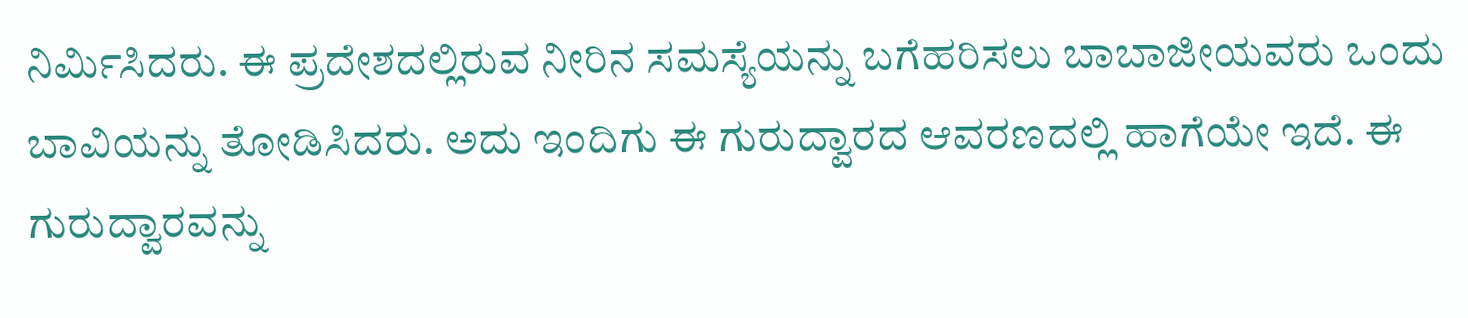ನಿರ್ಮಿಸಿದರು. ಈ ಪ್ರದೇಶದಲ್ಲಿರುವ ನೀರಿನ ಸಮಸ್ಯೆಯನ್ನು ಬಗೆಹರಿಸಲು ಬಾಬಾಜೀಯವರು ಒಂದು ಬಾವಿಯನ್ನು ತೋಡಿಸಿದರು. ಅದು ಇಂದಿಗು ಈ ಗುರುದ್ವಾರದ ಆವರಣದಲ್ಲಿ ಹಾಗೆಯೇ ಇದೆ. ಈ ಗುರುದ್ವಾರವನ್ನು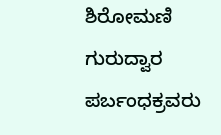ಶಿರೋಮಣಿ ಗುರುದ್ವಾರ ಪರ್ಬಂಧಕ್ರವರು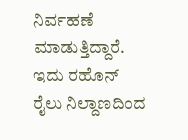ನಿರ್ವಹಣೆ ಮಾಡುತ್ತಿದ್ದಾರೆ. ಇದು ರಹೊನ್ ರೈಲು ನಿಲ್ದಾಣದಿಂದ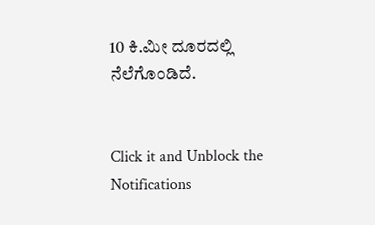10 ಕಿ.ಮೀ ದೂರದಲ್ಲಿ ನೆಲೆಗೊಂಡಿದೆ.


Click it and Unblock the Notifications